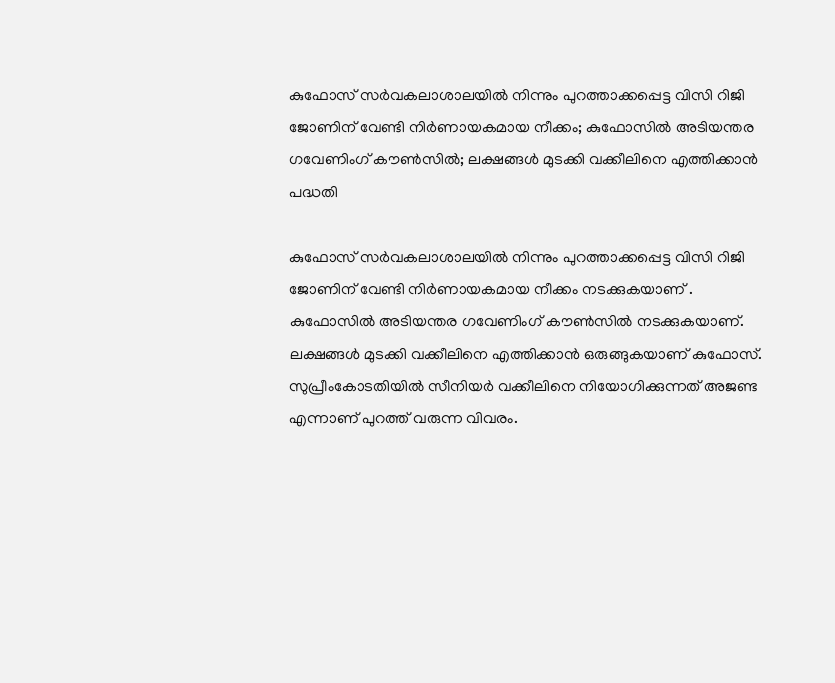കുഫോസ് സർവകലാശാലയിൽ നിന്നും പുറത്താക്കപ്പെട്ട വിസി റിജി ജോണിന് വേണ്ടി നിർണായകമായ നീക്കം; കുഫോസിൽ അടിയന്തര ഗവേണിംഗ് കൗൺസിൽ; ലക്ഷങ്ങൾ മുടക്കി വക്കീലിനെ എത്തിക്കാൻ പദ്ധതി

കുഫോസ് സർവകലാശാലയിൽ നിന്നും പുറത്താക്കപ്പെട്ട വിസി റിജി ജോണിന് വേണ്ടി നിർണായകമായ നീക്കം നടക്കുകയാണ് . കുഫോസിൽ അടിയന്തര ഗവേണിംഗ് കൗൺസിൽ നടക്കുകയാണ്. ലക്ഷങ്ങൾ മുടക്കി വക്കീലിനെ എത്തിക്കാൻ ഒരുങ്ങുകയാണ് കുഫോസ്. സുപ്രീംകോടതിയിൽ സീനിയർ വക്കീലിനെ നിയോഗിക്കുന്നത് അജണ്ട എന്നാണ് പുറത്ത് വരുന്ന വിവരം.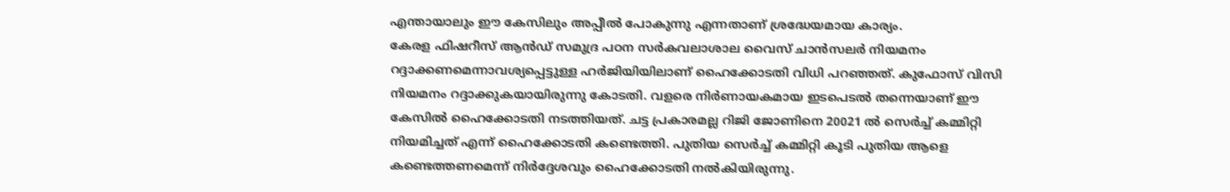എന്തായാലും ഈ കേസിലും അപ്പീൽ പോകുന്നു എന്നതാണ് ശ്രദ്ധേയമായ കാര്യം.
കേരള ഫിഷറീസ് ആൻഡ് സമുദ്ര പഠന സർകവലാശാല വൈസ് ചാൻസലർ നിയമനം റദ്ദാക്കണമെന്നാവശ്യപ്പെട്ടുള്ള ഹർജിയിയിലാണ് ഹൈക്കോടതി വിധി പറഞ്ഞത്. കുഫോസ് വിസി നിയമനം റദ്ദാക്കുകയായിരുന്നു കോടതി. വളരെ നിർണായകമായ ഇടപെടൽ തന്നെയാണ് ഈ കേസിൽ ഹൈക്കോടതി നടത്തിയത്. ചട്ട പ്രകാരമല്ല റിജി ജോണിനെ 20021 ൽ സെർച്ച് കമ്മിറ്റി നിയമിച്ചത് എന്ന് ഹൈക്കോടതി കണ്ടെത്തി. പുതിയ സെർച്ച് കമ്മിറ്റി കൂടി പുതിയ ആളെ കണ്ടെത്തണമെന്ന് നിർദ്ദേശവും ഹൈക്കോടതി നൽകിയിരുന്നു.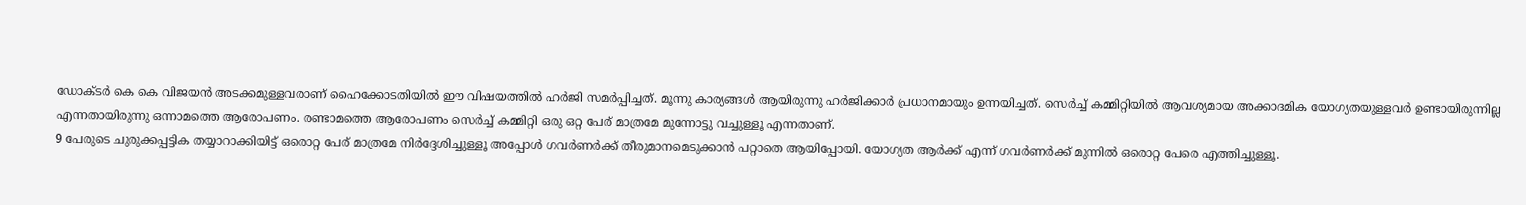ഡോക്ടർ കെ കെ വിജയൻ അടക്കമുള്ളവരാണ് ഹൈക്കോടതിയിൽ ഈ വിഷയത്തിൽ ഹർജി സമർപ്പിച്ചത്. മൂന്നു കാര്യങ്ങൾ ആയിരുന്നു ഹർജിക്കാർ പ്രധാനമായും ഉന്നയിച്ചത്. സെർച്ച് കമ്മിറ്റിയിൽ ആവശ്യമായ അക്കാദമിക യോഗ്യതയുള്ളവർ ഉണ്ടായിരുന്നില്ല എന്നതായിരുന്നു ഒന്നാമത്തെ ആരോപണം. രണ്ടാമത്തെ ആരോപണം സെർച്ച് കമ്മിറ്റി ഒരു ഒറ്റ പേര് മാത്രമേ മുന്നോട്ടു വച്ചുള്ളൂ എന്നതാണ്.
9 പേരുടെ ചുരുക്കപ്പട്ടിക തയ്യാറാക്കിയിട്ട് ഒരൊറ്റ പേര് മാത്രമേ നിർദ്ദേശിച്ചുള്ളൂ അപ്പോൾ ഗവർണർക്ക് തീരുമാനമെടുക്കാൻ പറ്റാതെ ആയിപ്പോയി. യോഗ്യത ആർക്ക് എന്ന് ഗവർണർക്ക് മുന്നിൽ ഒരൊറ്റ പേരെ എത്തിച്ചുള്ളൂ.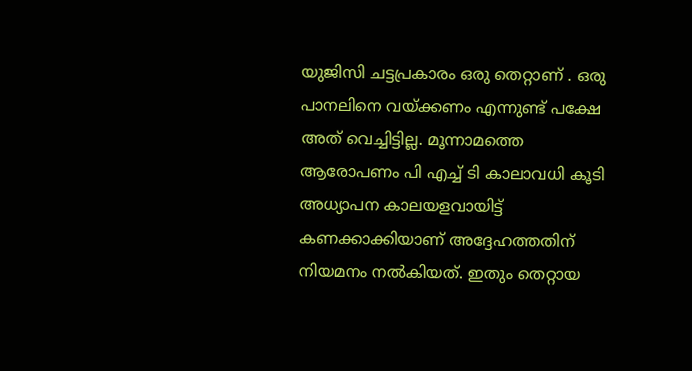യുജിസി ചട്ടപ്രകാരം ഒരു തെറ്റാണ് . ഒരു പാനലിനെ വയ്ക്കണം എന്നുണ്ട് പക്ഷേ അത് വെച്ചിട്ടില്ല. മൂന്നാമത്തെ ആരോപണം പി എച്ച് ടി കാലാവധി കൂടി അധ്യാപന കാലയളവായിട്ട് കണക്കാക്കിയാണ് അദ്ദേഹത്തതിന് നിയമനം നൽകിയത്. ഇതും തെറ്റായ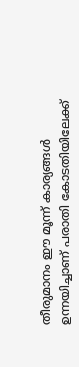തീരുമാനം ഈ മൂന്ന് കാര്യങ്ങൾ ഉന്നയിച്ചാണ് പരാതി കോടതിയിലേക്ക്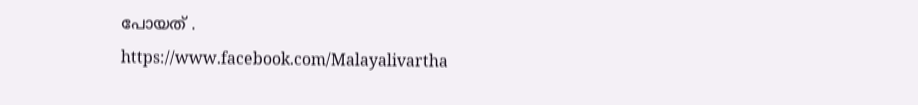പോയത് .
https://www.facebook.com/Malayalivartha